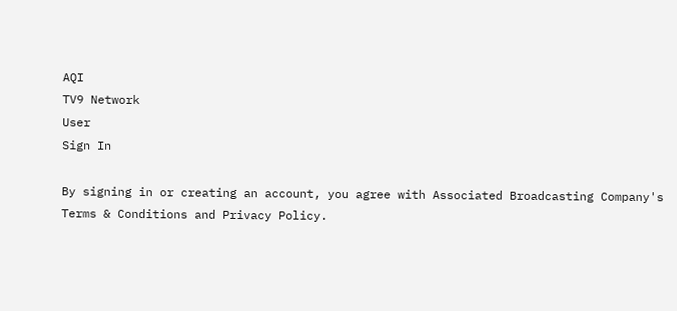AQI
TV9 Network
User
Sign In

By signing in or creating an account, you agree with Associated Broadcasting Company's Terms & Conditions and Privacy Policy.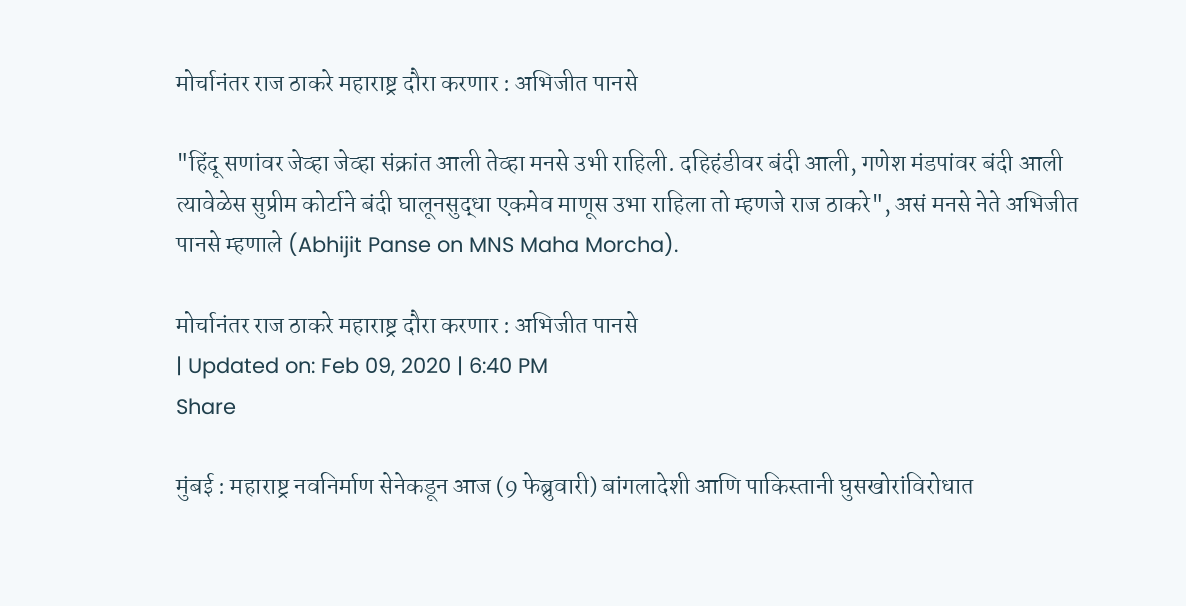मोर्चानंतर राज ठाकरे महाराष्ट्र दौरा करणार : अभिजीत पानसे

"हिंदू सणांवर जेव्हा जेव्हा संक्रांत आली तेव्हा मनसे उभी राहिली. दहिहंडीवर बंदी आली, गणेश मंडपांवर बंदी आली त्यावेळेस सुप्रीम कोर्टाने बंदी घालूनसुद्धा एकमेव माणूस उभा राहिला तो म्हणजे राज ठाकरे", असं मनसे नेते अभिजीत पानसे म्हणाले (Abhijit Panse on MNS Maha Morcha).

मोर्चानंतर राज ठाकरे महाराष्ट्र दौरा करणार : अभिजीत पानसे
| Updated on: Feb 09, 2020 | 6:40 PM
Share

मुंबई : महाराष्ट्र नवनिर्माण सेनेकडून आज (9 फेब्रुवारी) बांगलादेशी आणि पाकिस्तानी घुसखोरांविरोधात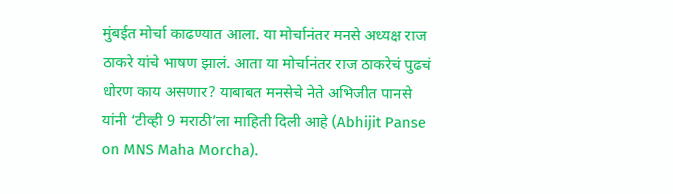मुंबईत मोर्चा काढण्यात आला. या मोर्चानंतर मनसे अध्यक्ष राज ठाकरे यांचे भाषण झालं. आता या मोर्चानंतर राज ठाकरेचं पुढचं धोरण काय असणार? याबाबत मनसेचे नेते अभिजीत पानसे यांनी ‘टीव्ही 9 मराठी’ला माहिती दिली आहे (Abhijit Panse on MNS Maha Morcha).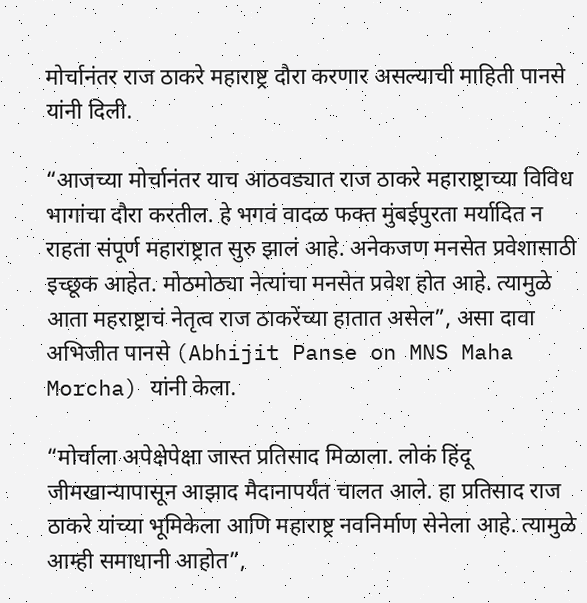मोर्चानंतर राज ठाकरे महाराष्ट्र दौरा करणार असल्याची माहिती पानसे यांनी दिली.

“आजच्या मोर्चानंतर याच आठवड्यात राज ठाकरे महाराष्ट्राच्या विविध भागांचा दौरा करतील. हे भगवं वादळ फक्त मुंबईपुरता मर्यादित न राहता संपूर्ण महाराष्ट्रात सुरु झालं आहे. अनेकजण मनसेत प्रवेशासाठी इच्छूक आहेत. मोठमोठ्या नेत्यांचा मनसेत प्रवेश होत आहे. त्यामुळे आता महराष्ट्राचं नेतृत्व राज ठाकरेंच्या हातात असेल”, असा दावा अभिजीत पानसे (Abhijit Panse on MNS Maha Morcha) यांनी केला.

“मोर्चाला अपेक्षेपेक्षा जास्त प्रतिसाद मिळाला. लोकं हिंदू जीमखान्यापासून आझाद मैदानापर्यंत चालत आले. हा प्रतिसाद राज ठाकरे यांच्या भूमिकेला आणि महाराष्ट्र नवनिर्माण सेनेला आहे. त्यामुळे आम्ही समाधानी आहोत”,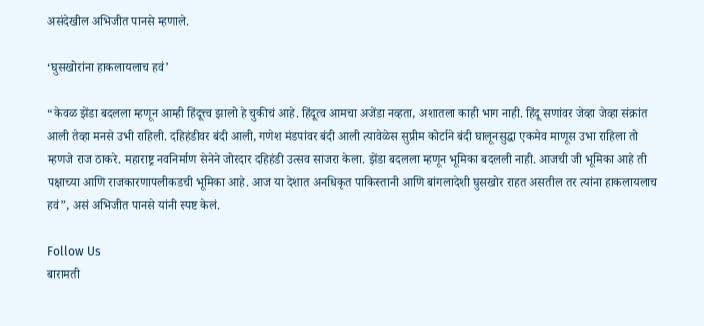असंदेखील अभिजीत पानसे म्हणाले.

‘घुसखोरांना हाकलायलाच हवं’

“केवळ झेंडा बदलला म्हणून आम्ही हिंदूत्त्व झालो हे चुकीचं आहे. हिंदूत्व आमचा अजेंडा नव्हता, अशातला काही भाग नाही. हिंदू सणांवर जेव्हा जेव्हा संक्रांत आली तेव्हा मनसे उभी राहिली. दहिहंडीवर बंदी आली, गणेश मंडपांवर बंदी आली त्यावेळेस सुप्रीम कोर्टाने बंदी घालूनसुद्धा एकमेव माणूस उभा राहिला तो म्हणजे राज ठाकरे. महाराष्ट्र नवनिर्माण सेनेने जोरदार दहिहंडी उत्सव साजरा केला. झेंडा बदलला म्हणून भूमिका बदलली नाही. आजची जी भूमिका आहे ती पक्षाच्या आणि राजकारणापलीकडची भूमिका आहे. आज या देशात अनधिकृत पाकिस्तानी आणि बांगलादेशी घुसखोर राहत असतील तर त्यांना हाकलायलाच हवं”, असं अभिजीत पानसे यांनी स्पष्ट केलं.

Follow Us
बारामती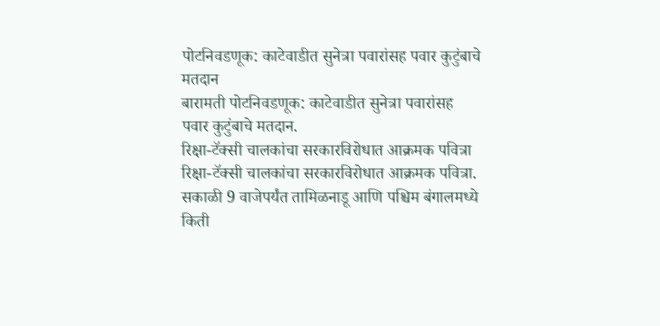पोटनिवडणूक: काटेवाडीत सुनेत्रा पवारांसह पवार कुटुंबाचे मतदान
बारामती पोटनिवडणूक: काटेवाडीत सुनेत्रा पवारांसह पवार कुटुंबाचे मतदान.
रिक्षा-टॅक्सी चालकांचा सरकारविरोधात आक्रमक पवित्रा
रिक्षा-टॅक्सी चालकांचा सरकारविरोधात आक्रमक पवित्रा.
सकाळी 9 वाजेपर्यंत तामिळनाडू आणि पश्चिम बंगालमध्ये किती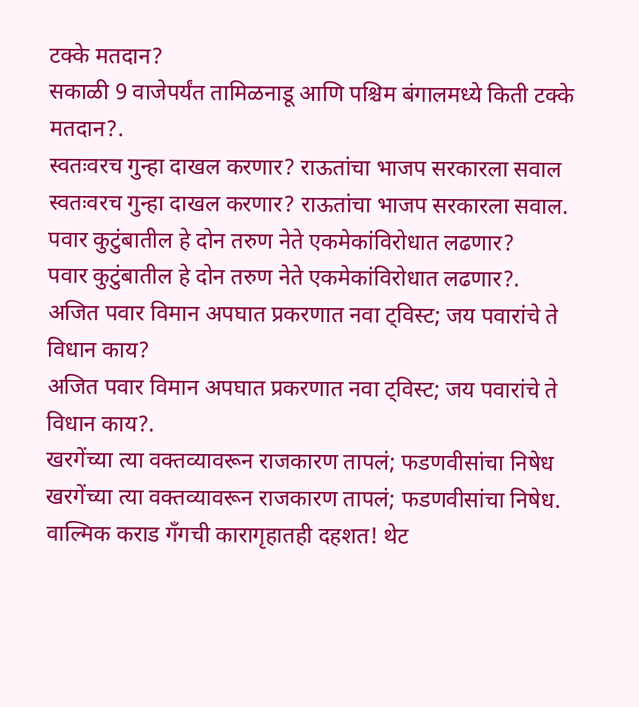टक्के मतदान?
सकाळी 9 वाजेपर्यंत तामिळनाडू आणि पश्चिम बंगालमध्ये किती टक्के मतदान?.
स्वतःवरच गुन्हा दाखल करणार? राऊतांचा भाजप सरकारला सवाल
स्वतःवरच गुन्हा दाखल करणार? राऊतांचा भाजप सरकारला सवाल.
पवार कुटुंबातील हे दोन तरुण नेते एकमेकांविरोधात लढणार?
पवार कुटुंबातील हे दोन तरुण नेते एकमेकांविरोधात लढणार?.
अजित पवार विमान अपघात प्रकरणात नवा ट्विस्ट; जय पवारांचे ते विधान काय?
अजित पवार विमान अपघात प्रकरणात नवा ट्विस्ट; जय पवारांचे ते विधान काय?.
खरगेंच्या त्या वक्तव्यावरून राजकारण तापलं; फडणवीसांचा निषेध
खरगेंच्या त्या वक्तव्यावरून राजकारण तापलं; फडणवीसांचा निषेध.
वाल्मिक कराड गँगची कारागृहातही दहशत! थेट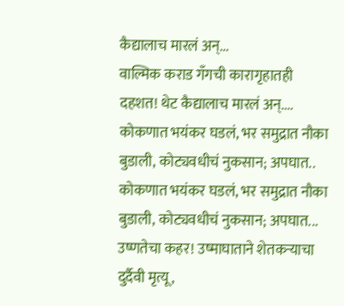कैद्यालाच मारलं अन्...
वाल्मिक कराड गँगची कारागृहातही दहशत! थेट कैद्यालाच मारलं अन्....
कोकणात भयंकर घडलं, भर समुद्रात नौका बुडाली, कोट्यवधीचं नुकसान; अपघात..
कोकणात भयंकर घडलं, भर समुद्रात नौका बुडाली, कोट्यवधीचं नुकसान; अपघात...
उष्णतेचा कहर! उष्माघाताने शेतकऱ्याचा दुर्दैवी मृत्यू,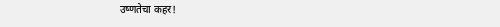उष्णतेचा कहर!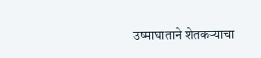उष्माघाताने शेतकऱ्याचा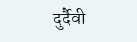दुर्दैवी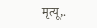मृत्यू,.